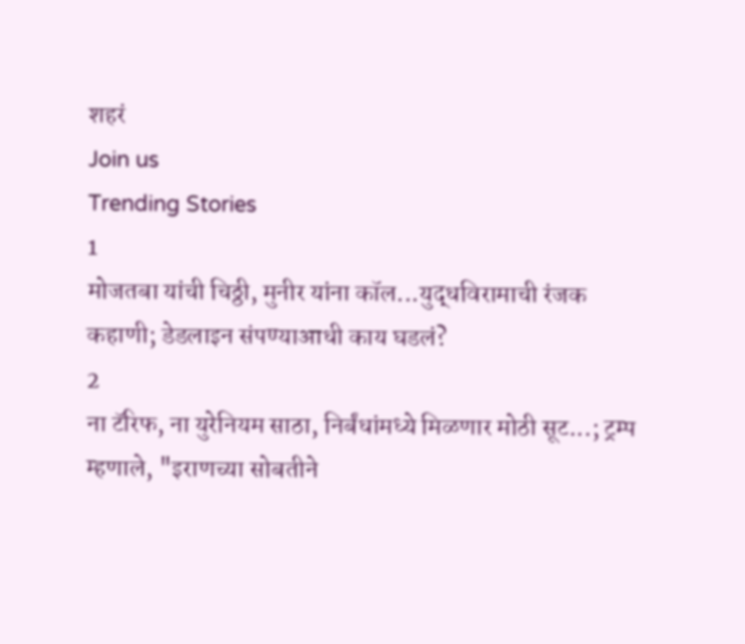शहरं
Join us
Trending Stories
1
मोजतबा यांची चिठ्ठी, मुनीर यांना कॉल...युद्धविरामाची रंजक कहाणी; डेडलाइन संपण्याआधी काय घडलं?
2
ना टॅरिफ, ना युरेनियम साठा, निर्बंधांमध्ये मिळणार मोठी सूट...; ट्रम्प म्हणाले, "इराणच्या सोबतीने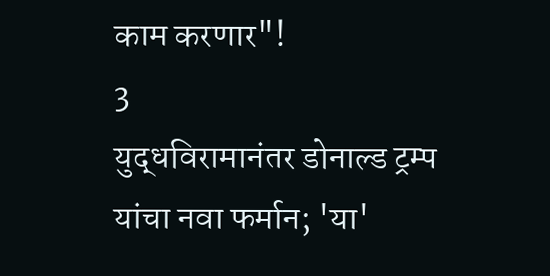काम करणार"!
3
युद्धविरामानंतर डोनाल्ड ट्रम्प यांचा नवा फर्मान; 'या'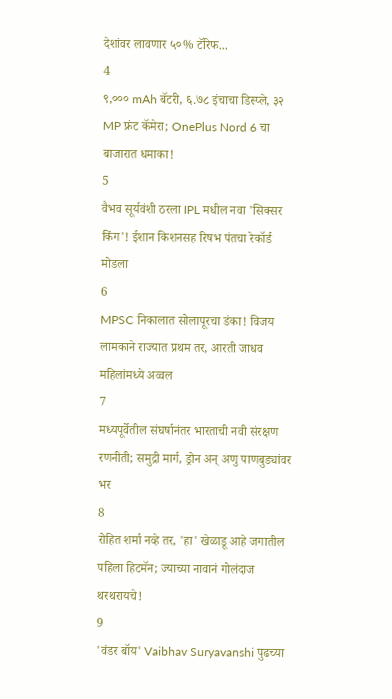देशांवर लावणार ५०% टॅरिफ...
4
९,००० mAh बॅटरी, ६.७८ इंचाचा डिस्प्ले, ३२ MP फ्रंट कॅमेरा; OnePlus Nord 6 चा बाजारात धमाका!
5
वैभव सूर्यवंशी ठरला IPL मधील नवा 'सिक्सर किंग'! ईशान किशनसह रिषभ पंतचा रेकॉर्ड मोडला
6
MPSC निकालात सोलापूरचा डंका! विजय लामकाने राज्यात प्रथम तर, आरती जाधव महिलांमध्ये अव्वल
7
मध्यपूर्वेतील संघर्षानंतर भारताची नवी संरक्षण रणनीती; समुद्री मार्ग, ड्रोन अन् अणु पाणबुड्यांवर भर
8
रोहित शर्मा नव्हे तर, 'हा' खेळाडू आहे जगातील पहिला हिटमॅन; ज्याच्या नावानं गोलंदाज थरथरायचे!
9
'वंडर बॉय' Vaibhav Suryavanshi पुढच्या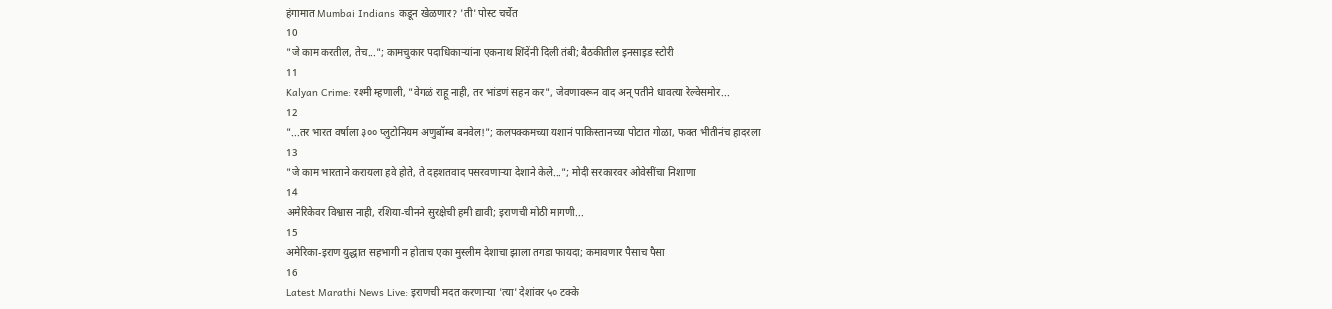हंगामात Mumbai Indians कडून खेळणार? 'ती' पोस्ट चर्चेत
10
"जे काम करतील, तेच..."; कामचुकार पदाधिकाऱ्यांना एकनाथ शिंदेंनी दिली तंबी; बैठकीतील इनसाइड स्टोरी
11
Kalyan Crime: रश्मी म्हणाली, "वेगळं राहू नाही, तर भांडणं सहन कर", जेवणावरून वाद अन् पतीने धावत्या रेल्वेसमोर...
12
"...तर भारत वर्षाला ३०० प्लुटोनियम अणुबॉम्ब बनवेल!"; कलपक्कमच्या यशानं पाकिस्तानच्या पोटात गोळा, फक्त भीतीनंच हादरला
13
"जे काम भारताने करायला हवे होते, ते दहशतवाद पसरवणाऱ्या देशाने केले..."; मोदी सरकारवर ओवेसींचा निशाणा
14
अमेरिकेवर विश्वास नाही, रशिया-चीनने सुरक्षेची हमी द्यावी; इराणची मोठी मागणी...
15
अमेरिका-इराण युद्धात सहभागी न होताच एका मुस्लीम देशाचा झाला तगडा फायदा; कमावणार पैसाच पैसा
16
Latest Marathi News Live: इराणची मदत करणाऱ्या 'त्या' देशांवर ५० टक्के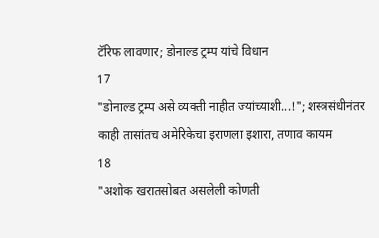टॅरिफ लावणार; डोनाल्ड ट्रम्प यांचे विधान
17
"डोनाल्ड ट्रम्प असे व्यक्ती नाहीत ज्यांच्याशी...!"; शस्त्रसंधीनंतर काही तासांतच अमेरिकेचा इराणला इशारा, तणाव कायम
18
"अशोक खरातसोबत असलेली कोणती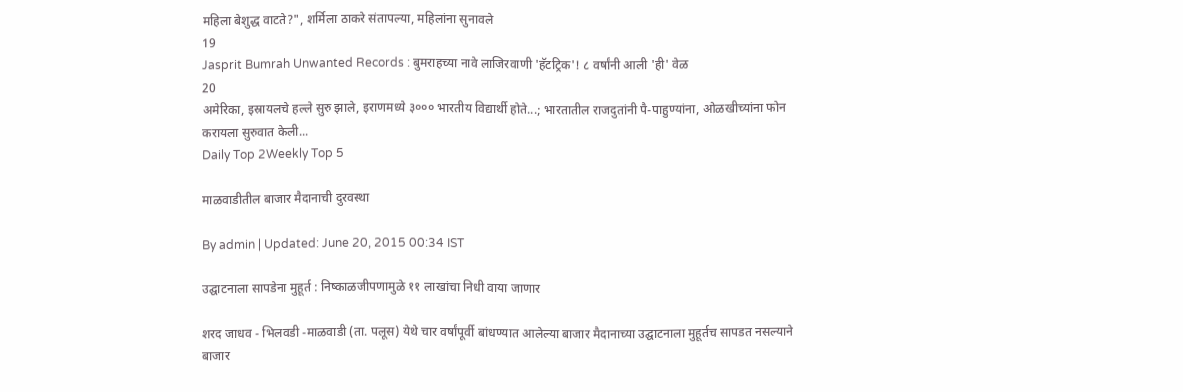महिला बेशुद्ध वाटते?", शर्मिला ठाकरे संतापल्या, महिलांना सुनावले
19
Jasprit Bumrah Unwanted Records : बुमराहच्या नावे लाजिरवाणी 'हॅटट्रिक'! ८ वर्षांनी आली 'ही' वेळ
20
अमेरिका, इस्रायलचे हल्ले सुरु झाले, इराणमध्ये ३००० भारतीय विद्यार्थी होते...; भारतातील राजदुतांनी पै-पाहुण्यांना, ओळखीच्यांना फोन करायला सुरुवात केली...
Daily Top 2Weekly Top 5

माळवाडीतील बाजार मैदानाची दुरवस्था

By admin | Updated: June 20, 2015 00:34 IST

उद्घाटनाला सापडेना मुहूर्त : निष्काळजीपणामुळे ११ लाखांचा निधी वाया जाणार

शरद जाधव - भिलवडी -माळवाडी (ता. पलूस) येथे चार वर्षांपूर्वी बांधण्यात आलेल्या बाजार मैदानाच्या उद्घाटनाला मुहूर्तच सापडत नसल्याने बाजार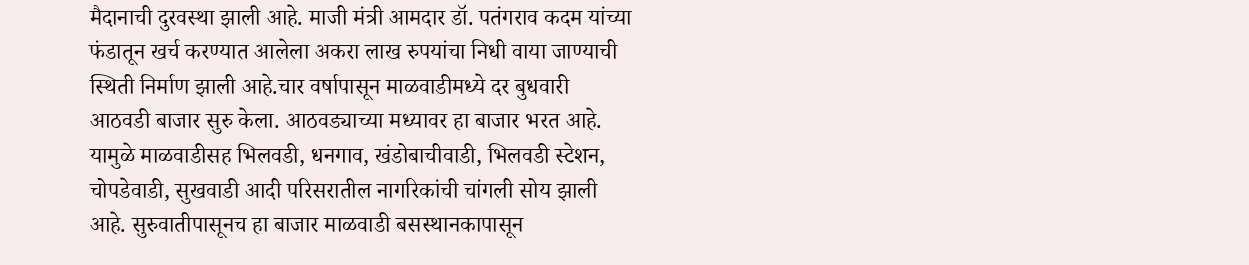मैदानाची दुरवस्था झाली आहे. माजी मंत्री आमदार डॉ. पतंगराव कदम यांच्या फंडातून खर्च करण्यात आलेला अकरा लाख रुपयांचा निधी वाया जाण्याची स्थिती निर्माण झाली आहे.चार वर्षापासून माळवाडीमध्ये दर बुधवारी आठवडी बाजार सुरु केला. आठवड्याच्या मध्यावर हा बाजार भरत आहे. यामुळे माळवाडीसह भिलवडी, धनगाव, खंडोबाचीवाडी, भिलवडी स्टेशन, चोपडेवाडी, सुखवाडी आदी परिसरातील नागरिकांची चांगली सोय झाली आहे. सुरुवातीपासूनच हा बाजार माळवाडी बसस्थानकापासून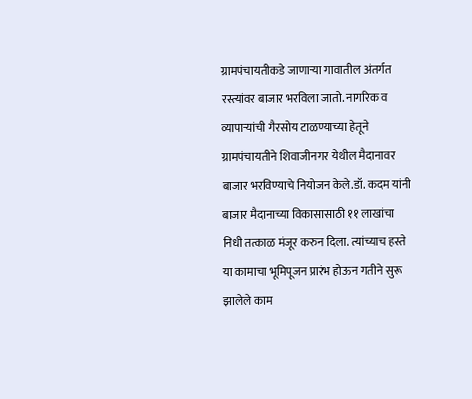ग्रामपंचायतीकडे जाणाऱ्या गावातील अंतर्गत रस्त्यांवर बाजार भरविला जातो. नागरिक व व्यापाऱ्यांची गैरसोय टाळण्याच्या हेतूने ग्रामपंचायतीने शिवाजीनगर येथील मैदानावर बाजार भरविण्याचे नियोजन केले.डॉ. कदम यांनी बाजार मैदानाच्या विकासासाठी ११ लाखांचा निधी तत्काळ मंजूर करुन दिला. त्यांच्याच हस्ते या कामाचा भूमिपूजन प्रारंभ होऊन गतीने सुरू झालेले काम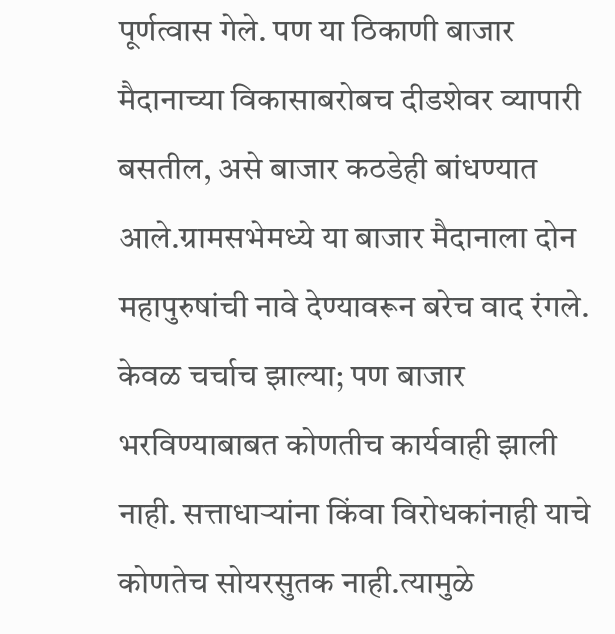पूर्णत्वास गेले. पण या ठिकाणी बाजार मैदानाच्या विकासाबरोबच दीडशेवर व्यापारी बसतील, असे बाजार कठडेही बांधण्यात आले.ग्रामसभेमध्ये या बाजार मैदानाला दोन महापुरुषांची नावे देण्यावरून बरेच वाद रंगले. केवळ चर्चाच झाल्या; पण बाजार भरविण्याबाबत कोणतीच कार्यवाही झाली नाही. सत्ताधाऱ्यांना किंवा विरोधकांनाही याचे कोणतेच सोयरसुतक नाही.त्यामुळे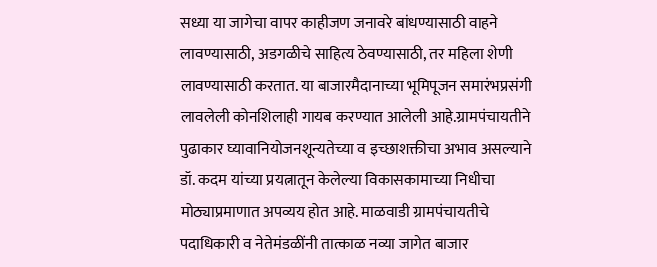सध्या या जागेचा वापर काहीजण जनावरे बांधण्यासाठी वाहने लावण्यासाठी, अडगळीचे साहित्य ठेवण्यासाठी, तर महिला शेणी लावण्यासाठी करतात. या बाजारमैदानाच्या भूमिपूजन समारंभप्रसंगी लावलेली कोनशिलाही गायब करण्यात आलेली आहे.ग्रामपंचायतीने पुढाकार घ्यावानियोजनशून्यतेच्या व इच्छाशक्तीचा अभाव असल्याने डॉ. कदम यांच्या प्रयत्नातून केलेल्या विकासकामाच्या निधीचा मोठ्याप्रमाणात अपव्यय होत आहे. माळवाडी ग्रामपंचायतीचे पदाधिकारी व नेतेमंडळींनी तात्काळ नव्या जागेत बाजार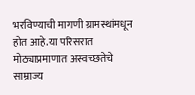भरविण्याची मागणी ग्रामस्थांमधून होत आहे.या परिसरात मोठ्याप्रमाणात अस्वच्छतेचे साम्राज्य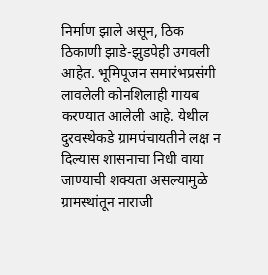निर्माण झाले असून, ठिक ठिकाणी झाडे-झुडपेही उगवली आहेत. भूमिपूजन समारंभप्रसंगी लावलेली कोनशिलाही गायब करण्यात आलेली आहे. येथील दुरवस्थेकडे ग्रामपंचायतीने लक्ष न दिल्यास शासनाचा निधी वाया जाण्याची शक्यता असल्यामुळे ग्रामस्थांतून नाराजी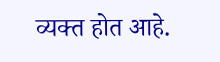व्यक्त होत आहे.